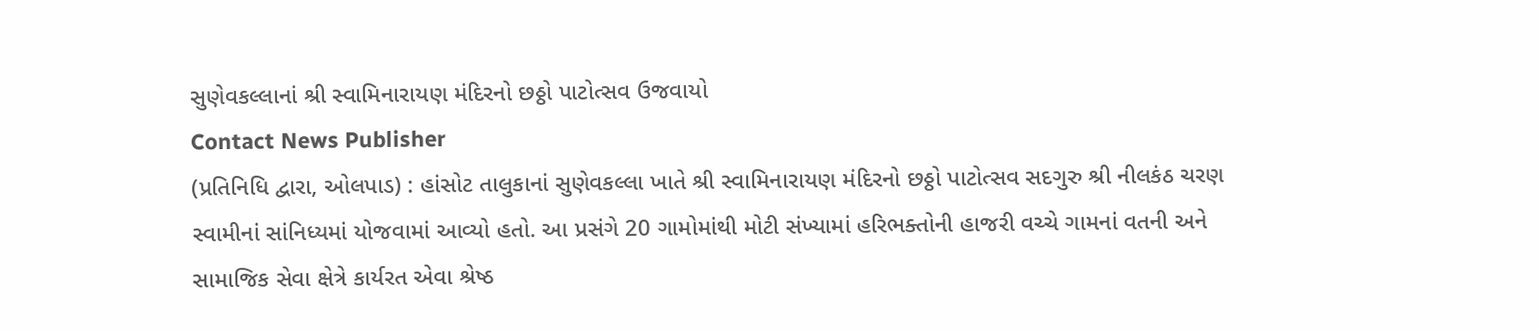સુણેવકલ્લાનાં શ્રી સ્વામિનારાયણ મંદિરનો છઠ્ઠો પાટોત્સવ ઉજવાયો
Contact News Publisher
(પ્રતિનિધિ દ્વારા, ઓલપાડ) : હાંસોટ તાલુકાનાં સુણેવકલ્લા ખાતે શ્રી સ્વામિનારાયણ મંદિરનો છઠ્ઠો પાટોત્સવ સદગુરુ શ્રી નીલકંઠ ચરણ સ્વામીનાં સાંનિધ્યમાં યોજવામાં આવ્યો હતો. આ પ્રસંગે 20 ગામોમાંથી મોટી સંખ્યામાં હરિભક્તોની હાજરી વચ્ચે ગામનાં વતની અને સામાજિક સેવા ક્ષેત્રે કાર્યરત એવા શ્રેષ્ઠ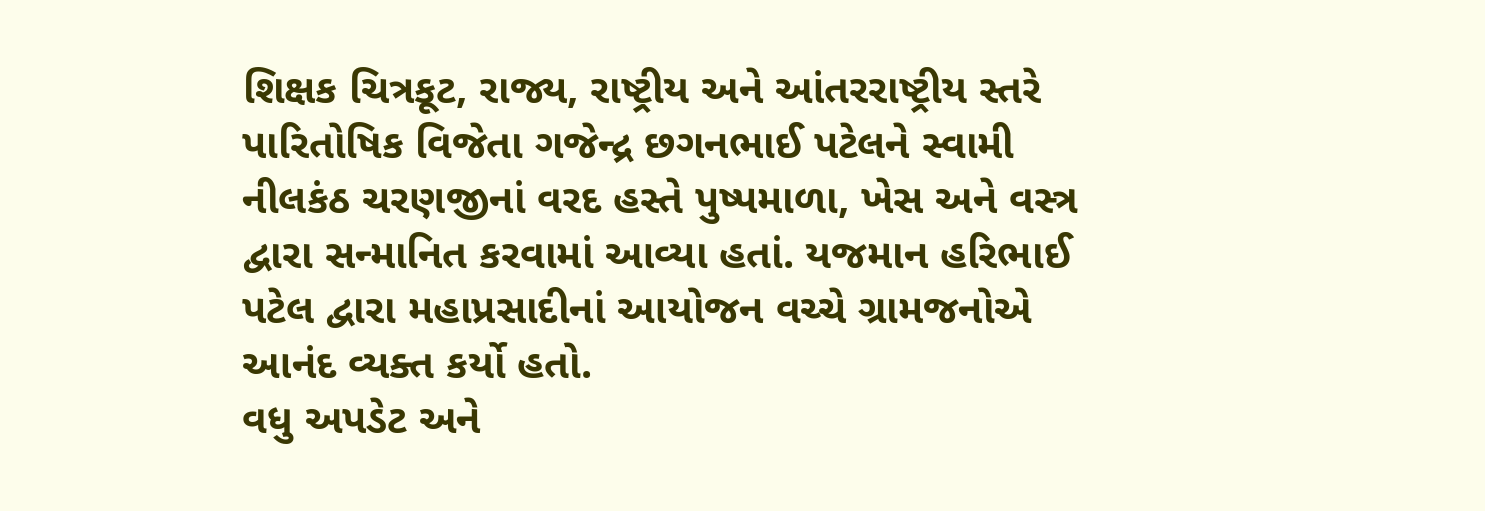શિક્ષક ચિત્રકૂટ, રાજ્ય, રાષ્ટ્રીય અને આંતરરાષ્ટ્રીય સ્તરે પારિતોષિક વિજેતા ગજેન્દ્ર છગનભાઈ પટેલને સ્વામી નીલકંઠ ચરણજીનાં વરદ હસ્તે પુષ્પમાળા, ખેસ અને વસ્ત્ર દ્વારા સન્માનિત કરવામાં આવ્યા હતાં. યજમાન હરિભાઈ પટેલ દ્વારા મહાપ્રસાદીનાં આયોજન વચ્ચે ગ્રામજનોએ આનંદ વ્યક્ત કર્યો હતો.
વધુ અપડેટ અને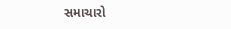સમાચારો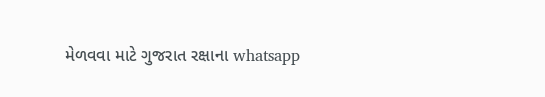મેળવવા માટે ગુજરાત રક્ષાના whatsapp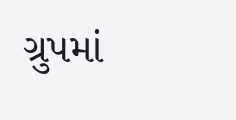ગ્રુપમાં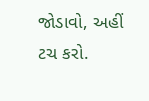જોડાવો, અહીં ટચ કરો.